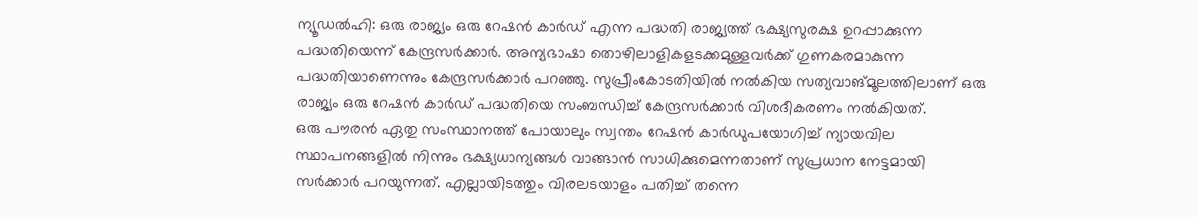ന്യൂഡൽഹി: ഒരു രാജ്യം ഒരു റേഷൻ കാർഡ് എന്ന പദ്ധതി രാജ്യത്ത് ഭക്ഷ്യസുരക്ഷ ഉറപ്പാക്കുന്ന പദ്ധതിയെന്ന് കേന്ദ്രസർക്കാർ. അന്യഭാഷാ തൊഴിലാളികളടക്കമുള്ളവർക്ക് ഗുണകരമാകുന്ന പദ്ധതിയാണെന്നും കേന്ദ്രസർക്കാർ പറഞ്ഞു. സുപ്രീംകോടതിയിൽ നൽകിയ സത്യവാങ്മൂലത്തിലാണ് ഒരു രാജ്യം ഒരു റേഷൻ കാർഡ് പദ്ധതിയെ സംബന്ധിച്ച് കേന്ദ്രസർക്കാർ വിശദീകരണം നൽകിയത്.
ഒരു പൗരൻ ഏതു സംസ്ഥാനത്ത് പോയാലും സ്വന്തം റേഷൻ കാർഡുപയോഗിച്ച് ന്യായവില സ്ഥാപനങ്ങളിൽ നിന്നും ഭക്ഷ്യധാന്യങ്ങൾ വാങ്ങാൻ സാധിക്കുമെന്നതാണ് സുപ്രധാന നേട്ടമായി സർക്കാർ പറയുന്നത്. എല്ലായിടത്തും വിരലടയാളം പതിച്ച് തന്നെ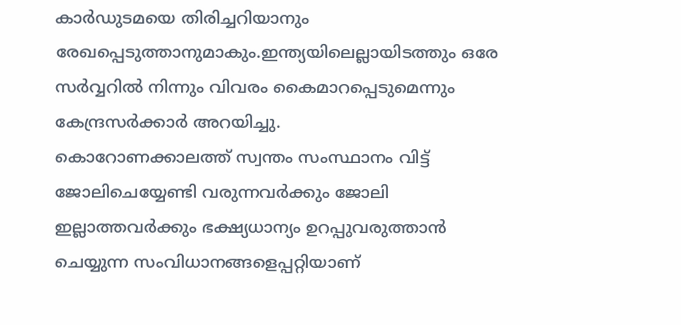കാർഡുടമയെ തിരിച്ചറിയാനും രേഖപ്പെടുത്താനുമാകും.ഇന്ത്യയിലെല്ലായിടത്തും ഒരേ സർവ്വറിൽ നിന്നും വിവരം കൈമാറപ്പെടുമെന്നും കേന്ദ്രസർക്കാർ അറയിച്ചു.
കൊറോണക്കാലത്ത് സ്വന്തം സംസ്ഥാനം വിട്ട് ജോലിചെയ്യേണ്ടി വരുന്നവർക്കും ജോലി ഇല്ലാത്തവർക്കും ഭക്ഷ്യധാന്യം ഉറപ്പുവരുത്താൻ ചെയ്യുന്ന സംവിധാനങ്ങളെപ്പറ്റിയാണ്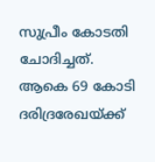സുപ്രീം കോടതി ചോദിച്ചത്. ആകെ 69 കോടി ദരിദ്രരേഖയ്ക്ക്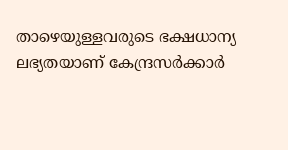താഴെയുള്ളവരുടെ ഭക്ഷധാന്യ ലഭ്യതയാണ് കേന്ദ്രസർക്കാർ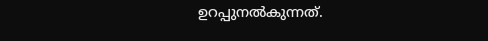ഉറപ്പുനൽകുന്നത്.